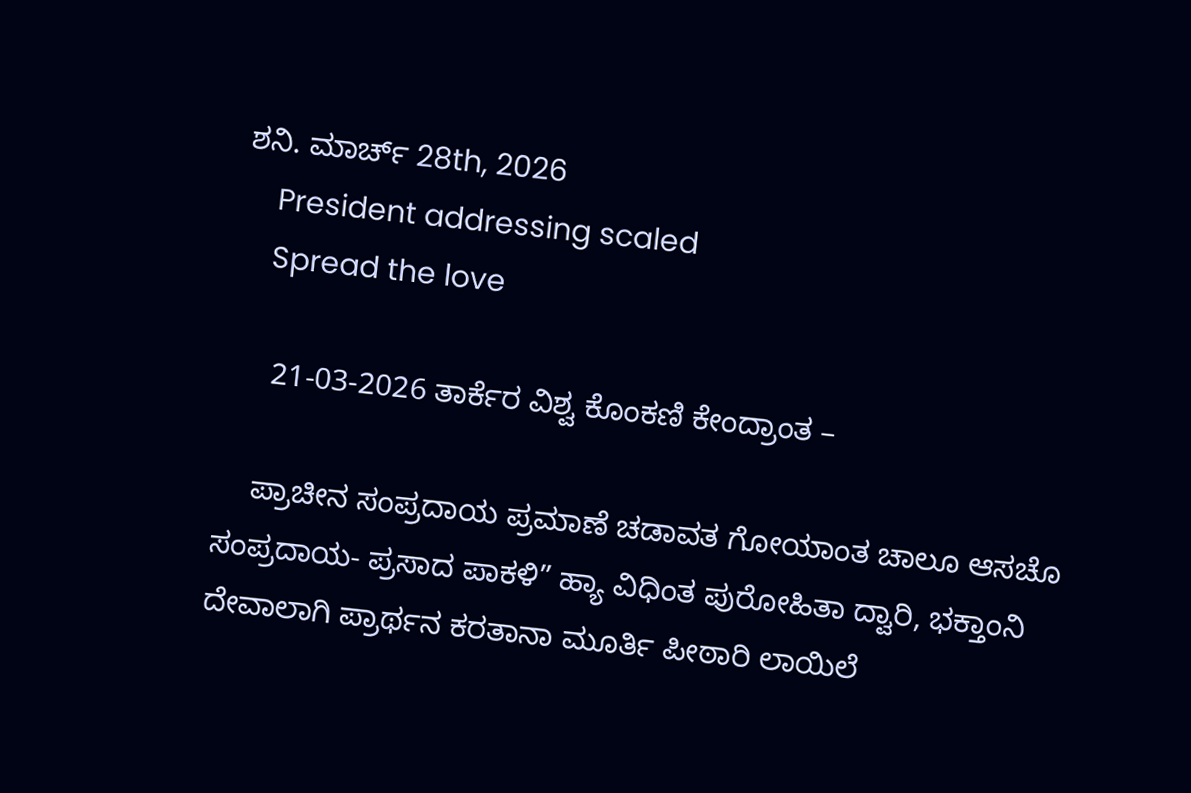ಶನಿ. ಮಾರ್ಚ್ 28th, 2026
    President addressing scaled
    Spread the love

     21-03-2026 ತಾರ್ಕೆರ ವಿಶ್ವ ಕೊಂಕಣಿ ಕೇಂದ್ರಾಂತ –

    ಪ್ರಾಚೀನ ಸಂಪ್ರದಾಯ ಪ್ರಮಾಣೆ ಚಡಾವತ ಗೋಯಾಂತ ಚಾಲೂ ಆಸಚೊ ಸಂಪ್ರದಾಯ- ಪ್ರಸಾದ ಪಾಕಳಿ” ಹ್ಯಾ ವಿಧಿಂತ ಪುರೋಹಿತಾ ದ್ವಾರಿ, ಭಕ್ತಾಂನಿ ದೇವಾಲಾಗಿ ಪ್ರಾರ್ಥನ ಕರತಾನಾ ಮೂರ್ತಿ ಪೀಠಾರಿ ಲಾಯಿಲೆ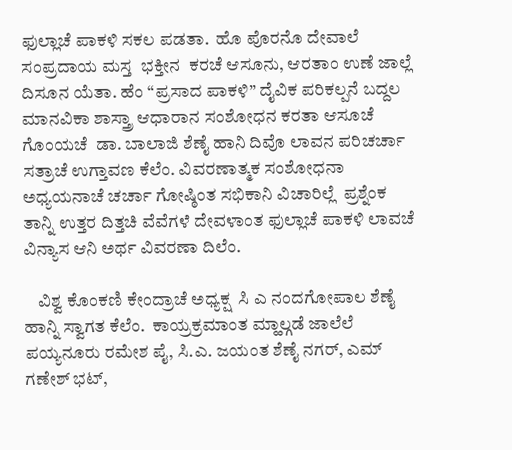ಫುಲ್ಲಾಚೆ ಪಾಕಳಿ ಸಕಲ ಪಡತಾ.  ಹೊ ಪೊರನೊ ದೇವಾಲೆ ಸಂಪ್ರದಾಯ ಮಸ್ತ  ಭಕ್ತೀನ  ಕರಚೆ ಆಸೂನು, ಆರತಾಂ ಉಣೆ ಜಾಲ್ಲೆ ದಿಸೂನ ಯೆತಾ. ಹೆಂ “ಪ್ರಸಾದ ಪಾಕಳಿ” ದೈವಿಕ ಪರಿಕಲ್ಪನೆ ಬದ್ದಲ ಮಾನವಿಕಾ ಶಾಸ್ತ್ರಾ ಆಧಾರಾನ ಸಂಶೋಧನ ಕರತಾ ಆಸೂಚೆ ಗೊಂಯಚೆ  ಡಾ. ಬಾಲಾಜಿ ಶೆಣೈ ಹಾನಿ ದಿವೊ ಲಾವನ ಪರಿಚರ್ಚಾ ಸತ್ರಾಚೆ ಉಗ್ತಾವಣ ಕೆಲೆಂ. ವಿವರಣಾತ್ಮಕ ಸಂಶೋಧನಾ ಅಧ್ಯಯನಾಚೆ ಚರ್ಚಾ ಗೋಷ್ಠಿಂತ ಸಭಿಕಾನಿ ವಿಚಾರಿಲ್ಲೆ  ಪ್ರಶ್ನೆಂಕ ತಾನ್ನಿ ಉತ್ತರ ದಿತ್ತಚಿ ವೆವೆಗಳೆ ದೇವಳಾಂತ ಫುಲ್ಲಾಚೆ ಪಾಕಳಿ ಲಾವಚೆ ವಿನ್ಯಾಸ ಆನಿ ಅರ್ಥ ವಿವರಣಾ ದಿಲೆಂ.

    ವಿಶ್ವ ಕೊಂಕಣಿ ಕೇಂದ್ರಾಚೆ ಅಧ್ಯಕ್ಷ  ಸಿ ಎ ನಂದಗೋಪಾಲ ಶೆಣೈ ಹಾನ್ನಿ ಸ್ವಾಗತ ಕೆಲೆಂ.  ಕಾಯ್ರಕ್ರಮಾಂತ ಮ್ಹಾಲ್ಗಡೆ ಜಾಲೆಲೆ ಪಯ್ಯನೂರು ರಮೇಶ ಪೈ, ಸಿ.ಎ. ಜಯಂತ ಶೆಣೈ ನಗರ್, ಎಮ್ ಗಣೇಶ್ ಭಟ್,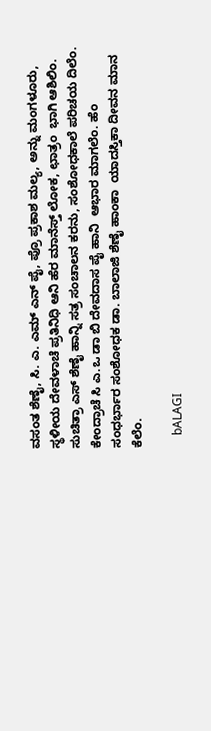ವಸಂತ ಶೆಣೈ, ಸಿ. ಎ. ಎಮ್ ಎನ್ ಪೈ, ಪ್ರೊ ಪ್ರಕಾಶ ಮಲ್ಯ, ಅನ್ನು ಮಂಗಳೂರು, ಸ್ಥಳೀಯ ದೇವಳಾಚೆ ಪ್ರತಿನಿಧಿ ಆನಿ ಹೆರ ಮಾನೆಸ್ತ್ ಲೋಕ, ಛಾತ್ರಂ  ಭಾಗಿ ಆಶಿಲಿಂ. ಸುಚಿತ್ರಾ ಎಸ್ ಶೆಣೈ ಹಾನ್ನಿ ಸತ್ರ ಸಂಚಾಲನ ಕರನು, ಸಂಶೋಧಕಾಲೆ ಪರಿಚಯ ದಿಲೆಂ.  ಕೇಂದ್ರಾಚೆ ಸಿ ಎ.ಒ ಡಾ ಬಿ ದೇವದಾಸ ಪೈ ಹಾನಿ  ಆಭಾರ ಮಾಗಲೆಂ. ಹೆಂ ಸಂಧರ್ಭಾರ ಸಂಶೋಧಕ ಡಾ. ಬಾಲಾಜಿ ಶೆಣೈ ಹಾಂಕಾ  ಯಾದಸ್ತಿಕಾ ದೀವನ ಮಾನ ಕೆಲೆಂ.

    bALAGI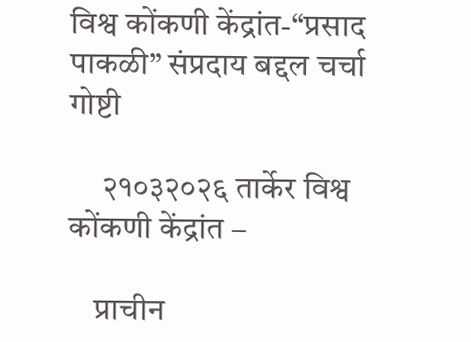विश्व कोंकणी केंद्रांत-“प्रसाद पाकळी” संप्रदाय बद्दल चर्चा गोष्टी

     २१०३२०२६ तार्केर विश्व कोंकणी केंद्रांत –

    प्राचीन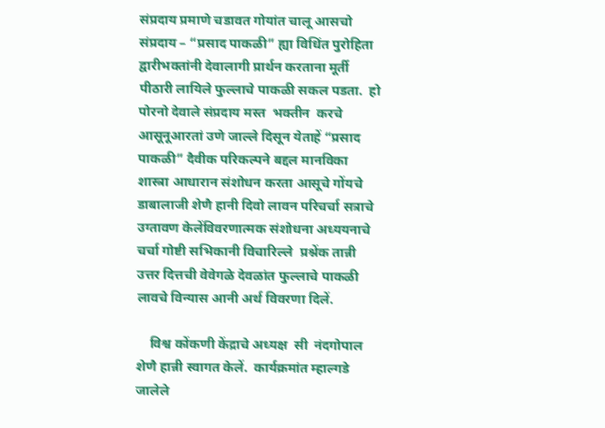संप्रदाय प्रमाणे चडावत गोयांत चालू आसचो संप्रदाय – “प्रसाद पाकळी” ह्या विधिंत पुरोहिता द्वारीभक्तांनी देवालागी प्रार्थन करताना मूर्ती पीठारी लायिले फुल्लाचे पाकळी सकल पडता.  हो पोरनो देवाले संप्रदाय मस्त  भक्तीन  करचे आसूनूआरतां उणे जाल्ले दिसून येताहें “प्रसाद पाकळी” दैवीक परिकल्पने बद्दल मानविका शास्त्रा आधारान संशोधन करता आसूचे गोंयचे  डाबालाजी शेणै हानी दिवो लावन परिचर्चा सत्राचे उग्तावण केलेंविवरणात्मक संशोधना अध्ययनाचे चर्चा गोष्टी सभिकानी विचारिल्ले  प्रश्नेंक तान्नी उत्तर दित्तची वेवेगळे देवळांत फुल्लाचे पाकळी लावचे विन्यास आनी अर्थ विवरणा दिलें.

    विश्व कोंकणी केंद्राचे अध्यक्ष  सी  नंदगोपाल शेणै हान्नी स्वागत केलें.  कार्यक्रमांत म्हाल्गडे जालेले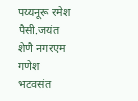पय्यनूरू रमेश पैसी.जयंत शेणै नगरएम गणेश भटवसंत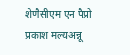शेणैसीएम एन पैप्रो प्रकाश मल्यअन्नू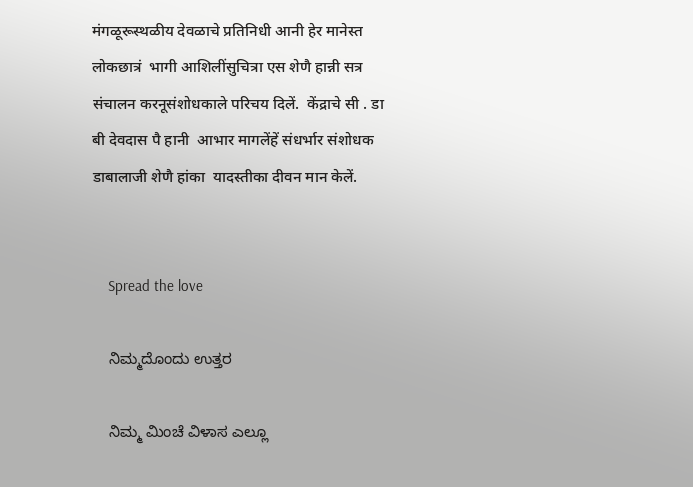मंगळूरूस्थळीय देवळाचे प्रतिनिधी आनी हेर मानेस्त लोकछात्रं  भागी आशिलींसुचित्रा एस शेणै हान्नी सत्र संचालन करनूसंशोधकाले परिचय दिलें.  केंद्राचे सी . डा बी देवदास पै हानी  आभार मागलेंहें संधर्भार संशोधक डाबालाजी शेणै हांका  यादस्तीका दीवन मान केलें.


    Spread the love

    ನಿಮ್ಮದೊಂದು ಉತ್ತರ

    ನಿಮ್ಮ ಮಿಂಚೆ ವಿಳಾಸ ಎಲ್ಲೂ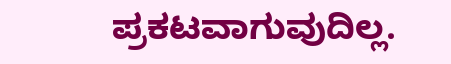ಪ್ರಕಟವಾಗುವುದಿಲ್ಲ.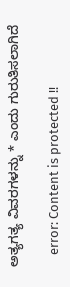ಅತ್ಯಗತ್ಯ ವಿವರಗಳನ್ನು * ಎಂದು ಗುರುತಿಸಲಾಗಿದೆ

    error: Content is protected !!